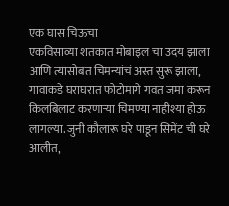एक घास चिऊचा
एकविसाव्या शतकात मोबाइल चा उदय झाला आणि त्यासोबत चिमन्यांचं अस्त सुरू झाला, गावाकडे घराघरात फोटोमागे गवत जमा करून किलबिलाट करणाऱ्या चिमण्या नाहीश्या होऊ लागल्या. जुनी कौलारू घरे पाडून सिमेंट ची घरे आलीत,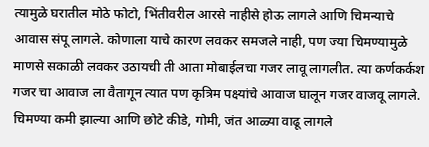त्यामुळे घरातील मोठे फोटो, भिंतीवरील आरसे नाहीसे होऊ लागले आणि चिमन्याचे आवास संपू लागले. कोणाला याचे कारण लवकर समजले नाही, पण ज्या चिमण्यामुळे माणसे सकाळी लवकर उठायची ती आता मोबाईलचा गजर लावू लागलीत. त्या कर्णकर्कश गजर चा आवाज ला वैतागून त्यात पण कृत्रिम पक्ष्यांचे आवाज घालून गजर वाजवू लागले. चिमण्या कमी झाल्या आणि छोटे कीडे, गोमी, जंत आळ्या वाढू लागले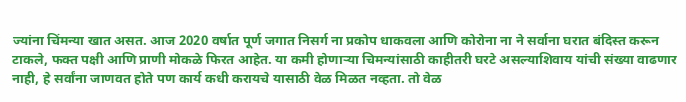ज्यांना चिंमन्या खात असत. आज 2020 वर्षात पूर्ण जगात निसर्ग ना प्रकोप धाकवला आणि कोरोना ना ने सर्वाना घरात बंदिस्त करून टाकले, फक्त पक्षी आणि प्राणी मोकळे फिरत आहेत. या कमी होणाऱ्या चिमन्यांसाठी काहीतरी घरटे असल्याशिवाय यांची संख्या वाढणार नाही, हे सर्वांना जाणवत होते पण कार्य कधी करायचे यासाठी वेळ मिळत नव्हता. तो वेळ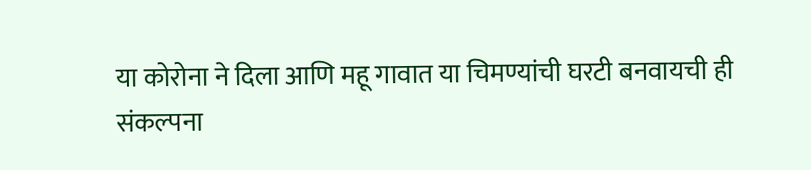या कोरोना ने दिला आणि महू गावात या चिमण्यांची घरटी बनवायची ही संकल्पना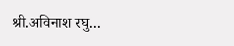श्री.अविनाश रघु...